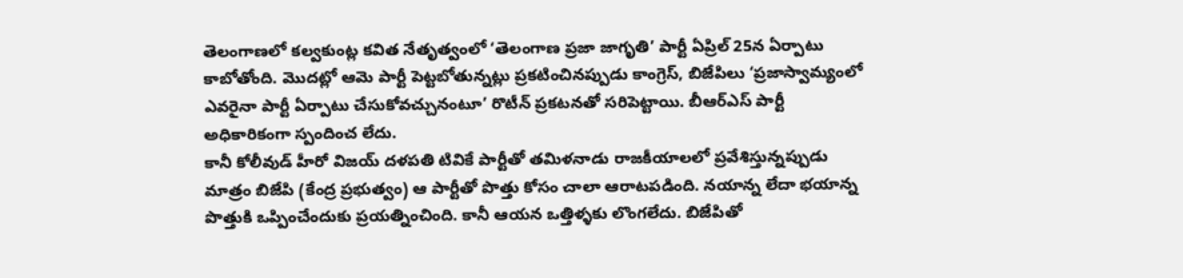తెలంగాణలో కల్వకుంట్ల కవిత నేతృత్వంలో ‘తెలంగాణ ప్రజా జాగృతి’ పార్టీ ఏప్రిల్ 25న ఏర్పాటు కాబోతోంది. మొదట్లో ఆమె పార్టీ పెట్టబోతున్నట్లు ప్రకటించినప్పుడు కాంగ్రెస్, బిజేపిలు ‘ప్రజాస్వామ్యంలో ఎవరైనా పార్టీ ఏర్పాటు చేసుకోవచ్చునంటూ’ రొటీన్ ప్రకటనతో సరిపెట్టాయి. బీఆర్ఎస్ పార్టీ అధికారికంగా స్పందించ లేదు.
కానీ కోలీవుడ్ హీరో విజయ్ దళపతి టివికే పార్టీతో తమిళనాడు రాజకీయాలలో ప్రవేశిస్తున్నప్పుడు మాత్రం బిజేపి (కేంద్ర ప్రభుత్వం) ఆ పార్టీతో పొత్తు కోసం చాలా ఆరాటపడింది. నయాన్న లేదా భయాన్న పొత్తుకి ఒప్పించేందుకు ప్రయత్నించింది. కానీ ఆయన ఒత్తిళ్ళకు లొంగలేదు. బిజేపితో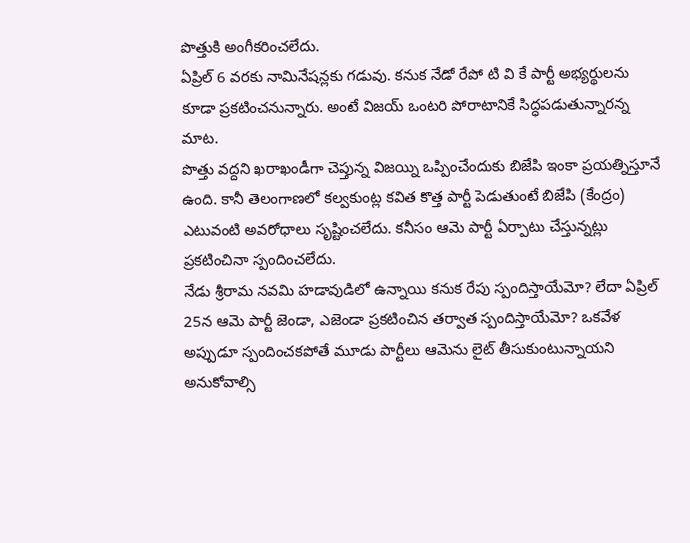పొత్తుకి అంగీకరించలేదు.
ఏప్రిల్ 6 వరకు నామినేషన్లకు గడువు. కనుక నేడో రేపో టి వి కే పార్టీ అభ్యర్థులను కూడా ప్రకటించనున్నారు. అంటే విజయ్ ఒంటరి పోరాటానికే సిద్ధపడుతున్నారన్న మాట.
పొత్తు వద్దని ఖరాఖండీగా చెప్తున్న విజయ్ని ఒప్పించేందుకు బిజేపి ఇంకా ప్రయత్నిస్తూనే ఉంది. కానీ తెలంగాణలో కల్వకుంట్ల కవిత కొత్త పార్టీ పెడుతుంటే బిజేపి (కేంద్రం) ఎటువంటి అవరోధాలు సృష్టించలేదు. కనీసం ఆమె పార్టీ ఏర్పాటు చేస్తున్నట్లు ప్రకటించినా స్పందించలేదు.
నేడు శ్రీరామ నవమి హడావుడిలో ఉన్నాయి కనుక రేపు స్పందిస్తాయేమో? లేదా ఏప్రిల్ 25న ఆమె పార్టీ జెండా, ఎజెండా ప్రకటించిన తర్వాత స్పందిస్తాయేమో? ఒకవేళ అప్పుడూ స్పందించకపోతే మూడు పార్టీలు ఆమెను లైట్ తీసుకుంటున్నాయని అనుకోవాల్సి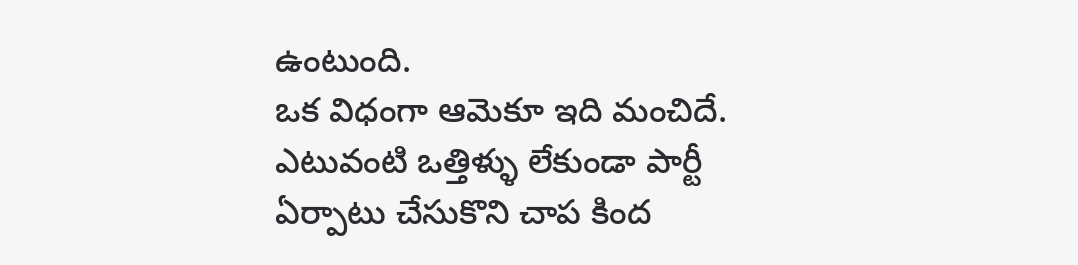ఉంటుంది.
ఒక విధంగా ఆమెకూ ఇది మంచిదే. ఎటువంటి ఒత్తిళ్ళు లేకుండా పార్టీ ఏర్పాటు చేసుకొని చాప కింద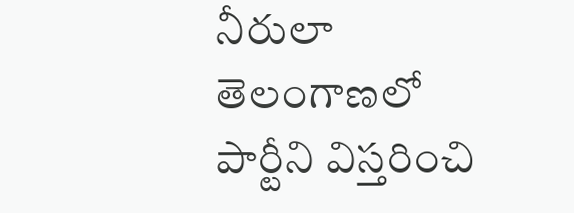నీరులా తెలంగాణలో పార్టీని విస్తరించి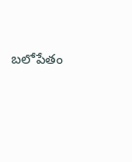బలోపేతం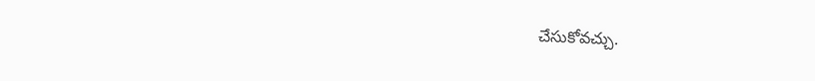చేసుకోవచ్చు.